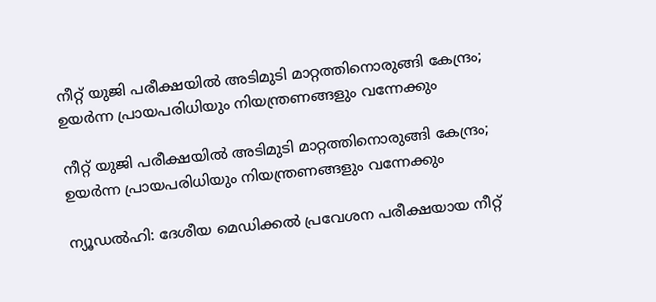നീറ്റ് യുജി പരീക്ഷയില്‍ അടിമുടി മാറ്റത്തിനൊരുങ്ങി കേന്ദ്രം; ഉയര്‍ന്ന പ്രായപരിധിയും നിയന്ത്രണങ്ങളും വന്നേക്കും

നീറ്റ് യുജി പരീക്ഷയില്‍ അടിമുടി മാറ്റത്തിനൊരുങ്ങി കേന്ദ്രം; ഉയര്‍ന്ന പ്രായപരിധിയും നിയന്ത്രണങ്ങളും വന്നേക്കും

ന്യൂഡല്‍ഹി: ദേശീയ മെഡിക്കല്‍ പ്രവേശന പരീക്ഷയായ നീറ്റ്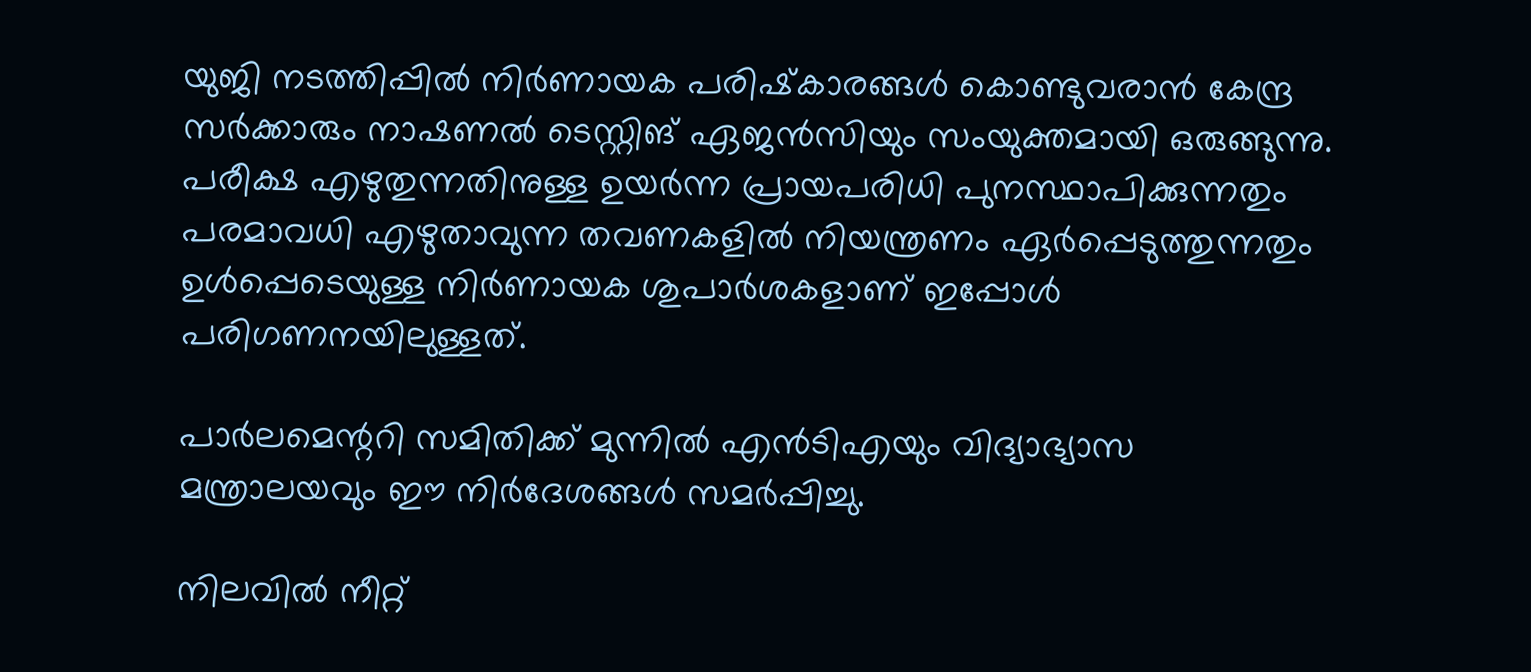യുജി നടത്തിപ്പില്‍ നിര്‍ണായക പരിഷ്‌കാരങ്ങള്‍ കൊണ്ടുവരാന്‍ കേന്ദ്ര സര്‍ക്കാരും നാഷണല്‍ ടെസ്റ്റിങ് ഏജന്‍സിയും സംയുക്തമായി ഒരുങ്ങുന്നു. പരീക്ഷ എഴുതുന്നതിനുള്ള ഉയര്‍ന്ന പ്രായപരിധി പുനസ്ഥാപിക്കുന്നതും പരമാവധി എഴുതാവുന്ന തവണകളില്‍ നിയന്ത്രണം ഏര്‍പ്പെടുത്തുന്നതും ഉള്‍പ്പെടെയുള്ള നിര്‍ണായക ശുപാര്‍ശകളാണ് ഇപ്പോള്‍ പരിഗണനയിലുള്ളത്.

പാര്‍ലമെന്ററി സമിതിക്ക് മുന്നില്‍ എന്‍ടിഎയും വിദ്യാഭ്യാസ മന്ത്രാലയവും ഈ നിര്‍ദേശങ്ങള്‍ സമര്‍പ്പിച്ചു.

നിലവില്‍ നീറ്റ്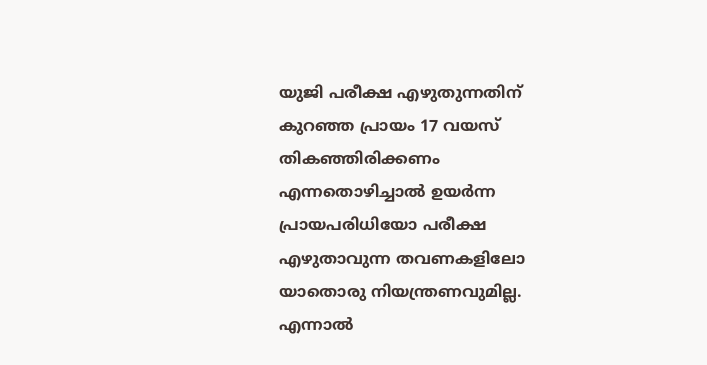യുജി പരീക്ഷ എഴുതുന്നതിന് കുറഞ്ഞ പ്രായം 17 വയസ് തികഞ്ഞിരിക്കണം എന്നതൊഴിച്ചാല്‍ ഉയര്‍ന്ന പ്രായപരിധിയോ പരീക്ഷ എഴുതാവുന്ന തവണകളിലോ യാതൊരു നിയന്ത്രണവുമില്ല. എന്നാല്‍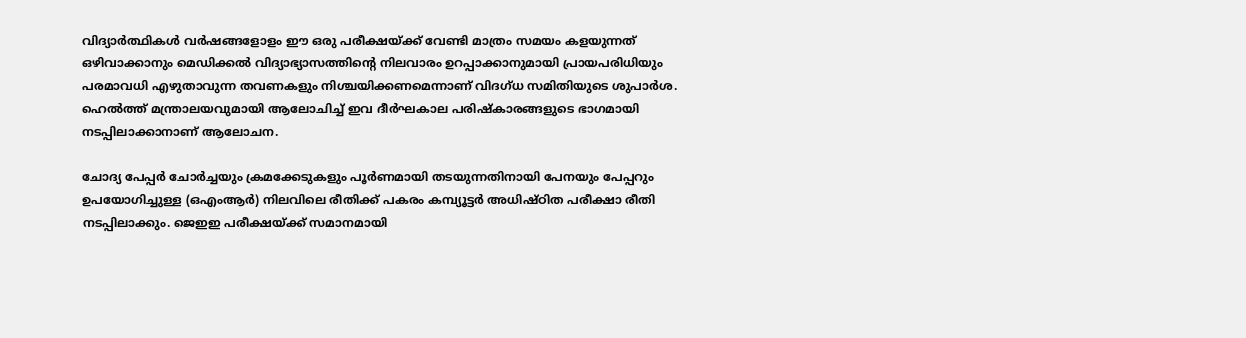വിദ്യാര്‍ത്ഥികള്‍ വര്‍ഷങ്ങളോളം ഈ ഒരു പരീക്ഷയ്ക്ക് വേണ്ടി മാത്രം സമയം കളയുന്നത് ഒഴിവാക്കാനും മെഡിക്കല്‍ വിദ്യാഭ്യാസത്തിന്റെ നിലവാരം ഉറപ്പാക്കാനുമായി പ്രായപരിധിയും പരമാവധി എഴുതാവുന്ന തവണകളും നിശ്ചയിക്കണമെന്നാണ് വിദഗ്ധ സമിതിയുടെ ശുപാര്‍ശ. ഹെല്‍ത്ത് മന്ത്രാലയവുമായി ആലോചിച്ച് ഇവ ദീര്‍ഘകാല പരിഷ്‌കാരങ്ങളുടെ ഭാഗമായി നടപ്പിലാക്കാനാണ് ആലോചന.

ചോദ്യ പേപ്പര്‍ ചോര്‍ച്ചയും ക്രമക്കേടുകളും പൂര്‍ണമായി തടയുന്നതിനായി പേനയും പേപ്പറും ഉപയോഗിച്ചുള്ള (ഒഎംആര്‍) നിലവിലെ രീതിക്ക് പകരം കമ്പ്യൂട്ടര്‍ അധിഷ്ഠിത പരീക്ഷാ രീതി നടപ്പിലാക്കും. ജെഇഇ പരീക്ഷയ്ക്ക് സമാനമായി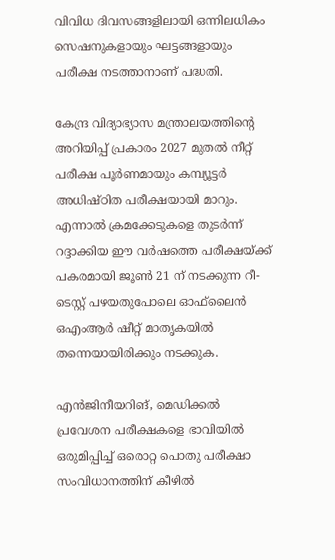വിവിധ ദിവസങ്ങളിലായി ഒന്നിലധികം സെഷനുകളായും ഘട്ടങ്ങളായും പരീക്ഷ നടത്താനാണ് പദ്ധതി.

കേന്ദ്ര വിദ്യാഭ്യാസ മന്ത്രാലയത്തിന്റെ അറിയിപ്പ് പ്രകാരം 2027 മുതല്‍ നീറ്റ് പരീക്ഷ പൂര്‍ണമായും കമ്പ്യൂട്ടര്‍ അധിഷ്ഠിത പരീക്ഷയായി മാറും. എന്നാല്‍ ക്രമക്കേടുകളെ തുടര്‍ന്ന് റദ്ദാക്കിയ ഈ വര്‍ഷത്തെ പരീക്ഷയ്ക്ക് പകരമായി ജൂണ്‍ 21 ന് നടക്കുന്ന റീ-ടെസ്റ്റ് പഴയതുപോലെ ഓഫ്‌ലൈന്‍ ഒഎംആര്‍ ഷീറ്റ് മാതൃകയില്‍ തന്നെയായിരിക്കും നടക്കുക.

എന്‍ജിനീയറിങ്, മെഡിക്കല്‍ പ്രവേശന പരീക്ഷകളെ ഭാവിയില്‍ ഒരുമിപ്പിച്ച് ഒരൊറ്റ പൊതു പരീക്ഷാ സംവിധാനത്തിന് കീഴില്‍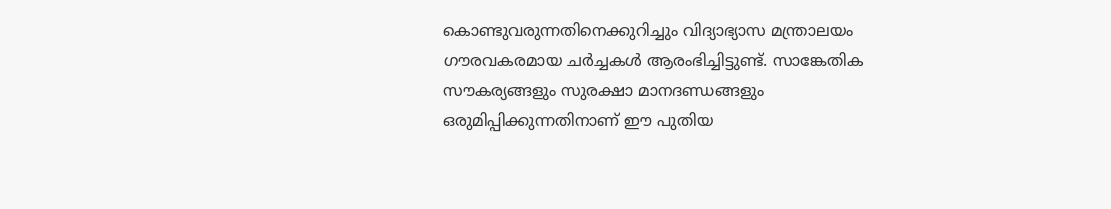കൊണ്ടുവരുന്നതിനെക്കുറിച്ചും വിദ്യാഭ്യാസ മന്ത്രാലയം ഗൗരവകരമായ ചര്‍ച്ചകള്‍ ആരംഭിച്ചിട്ടുണ്ട്. സാങ്കേതിക സൗകര്യങ്ങളും സുരക്ഷാ മാനദണ്ഡങ്ങളും ഒരുമിപ്പിക്കുന്നതിനാണ് ഈ പുതിയ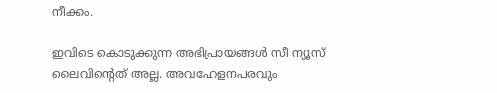നീക്കം.

ഇവിടെ കൊടുക്കുന്ന അഭിപ്രായങ്ങള്‍ സീ ന്യൂസ് ലൈവിന്റെത് അല്ല. അവഹേളനപരവും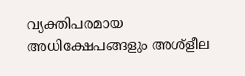വ്യക്തിപരമായ അധിക്ഷേപങ്ങളും അശ്‌ളീല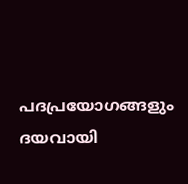പദപ്രയോഗങ്ങളും ദയവായി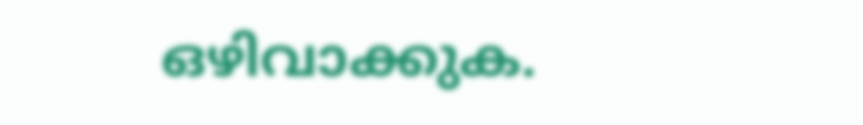ഒഴിവാക്കുക.